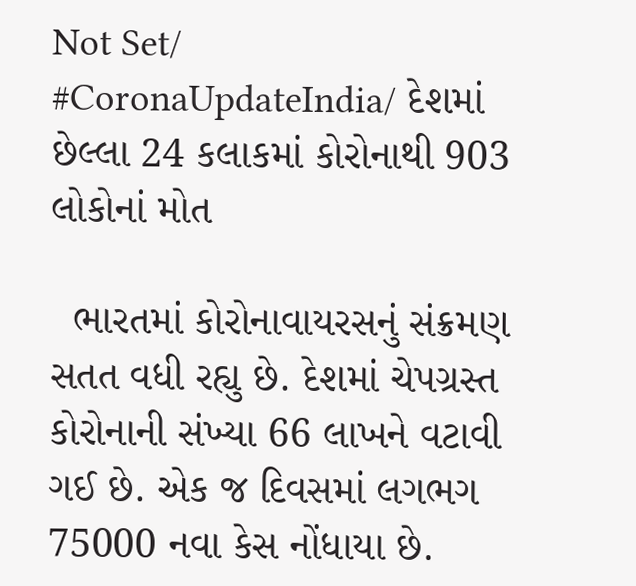Not Set/ #CoronaUpdateIndia/ દેશમાં છેલ્લા 24 કલાકમાં કોરોનાથી 903 લોકોનાં મોત

  ભારતમાં કોરોનાવાયરસનું સંક્રમણ સતત વધી રહ્યુ છે. દેશમાં ચેપગ્રસ્ત કોરોનાની સંખ્યા 66 લાખને વટાવી ગઈ છે. એક જ દિવસમાં લગભગ 75000 નવા કેસ નોંધાયા છે.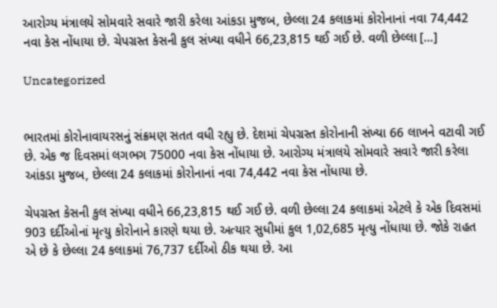આરોગ્ય મંત્રાલયે સોમવારે સવારે જારી કરેલા આંકડા મુજબ, છેલ્લા 24 કલાકમાં કોરોનાનાં નવા 74,442 નવા કેસ નોંધાયા છે. ચેપગ્રસ્ત કેસની કુલ સંખ્યા વધીને 66,23,815 થઈ ગઈ છે. વળી છેલ્લા […]

Uncategorized


ભારતમાં કોરોનાવાયરસનું સંક્રમણ સતત વધી રહ્યુ છે. દેશમાં ચેપગ્રસ્ત કોરોનાની સંખ્યા 66 લાખને વટાવી ગઈ છે. એક જ દિવસમાં લગભગ 75000 નવા કેસ નોંધાયા છે. આરોગ્ય મંત્રાલયે સોમવારે સવારે જારી કરેલા આંકડા મુજબ, છેલ્લા 24 કલાકમાં કોરોનાનાં નવા 74,442 નવા કેસ નોંધાયા છે.

ચેપગ્રસ્ત કેસની કુલ સંખ્યા વધીને 66,23,815 થઈ ગઈ છે. વળી છેલ્લા 24 કલાકમાં એટલે કે એક દિવસમાં 903 દર્દીઓનાં મૃત્યુ કોરોનાને કારણે થયા છે. અત્યાર સુધીમાં કુલ 1,02,685 મૃત્યુ નોંધાયા છે. જોકે રાહત એ છે કે છેલ્લા 24 કલાકમાં 76,737 દર્દીઓ ઠીક થયા છે. આ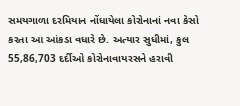સમયગાળા દરમિયાન નોંધાયેલા કોરોનાનાં નવા કેસો કરતા આ આંકડા વધારે છે. અત્યાર સુધીમાં, કુલ 55,86,703 દર્દીઓ કોરોનાવાયરસને હરાવી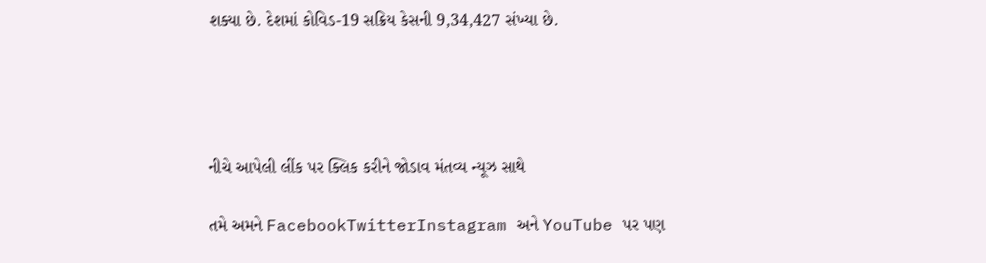શક્યા છે. દેશમાં કોવિડ-19 સક્રિય કેસની 9,34,427 સંખ્યા છે.




નીચે આપેલી લીંક પર ક્લિક કરીને જોડાવ મંતવ્ય ન્યૂઝ સાથે

તમે અમને FacebookTwitterInstagram અને YouTube પર પણ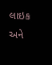લાઇક અને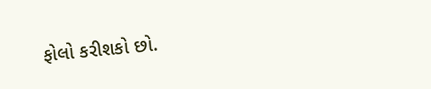ફોલો કરીશકો છો.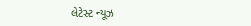લેટેસ્ટ ન્યૂઝ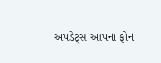અપડેટ્સ આપના ફોન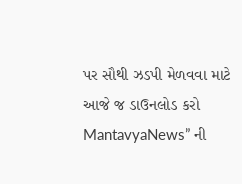પર સૌથી ઝડપી મેળવવા માટે આજે જ ડાઉનલોડ કરો MantavyaNews” ની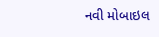નવી મોબાઇલ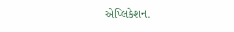એપ્લિકેશન.